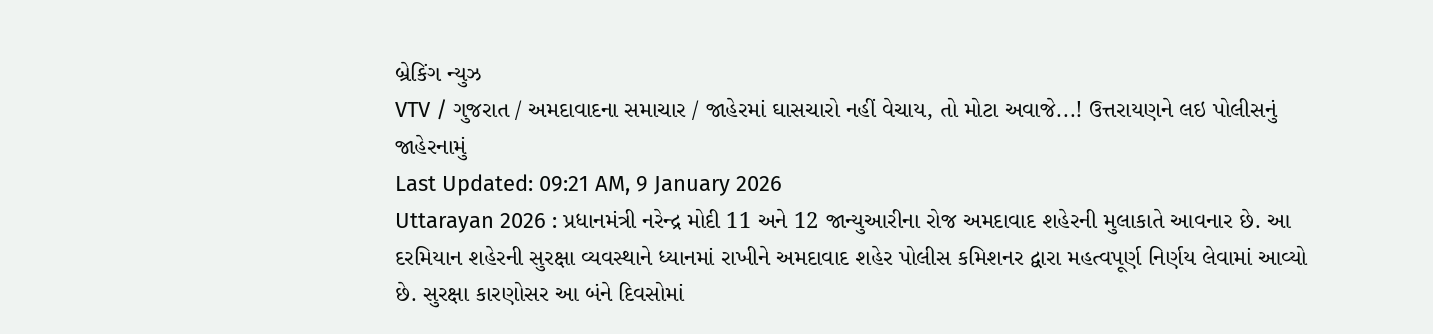બ્રેકિંગ ન્યુઝ
VTV / ગુજરાત / અમદાવાદના સમાચાર / જાહેરમાં ઘાસચારો નહીં વેચાય, તો મોટા અવાજે...! ઉત્તરાયણને લઇ પોલીસનું જાહેરનામું
Last Updated: 09:21 AM, 9 January 2026
Uttarayan 2026 : પ્રધાનમંત્રી નરેન્દ્ર મોદી 11 અને 12 જાન્યુઆરીના રોજ અમદાવાદ શહેરની મુલાકાતે આવનાર છે. આ દરમિયાન શહેરની સુરક્ષા વ્યવસ્થાને ધ્યાનમાં રાખીને અમદાવાદ શહેર પોલીસ કમિશનર દ્વારા મહત્વપૂર્ણ નિર્ણય લેવામાં આવ્યો છે. સુરક્ષા કારણોસર આ બંને દિવસોમાં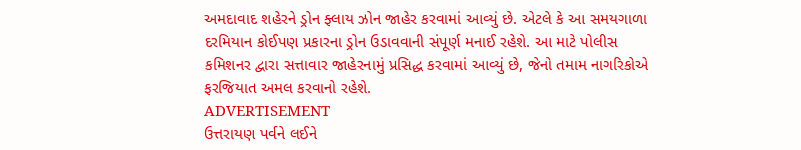અમદાવાદ શહેરને ડ્રોન ફ્લાય ઝોન જાહેર કરવામાં આવ્યું છે. એટલે કે આ સમયગાળા દરમિયાન કોઈપણ પ્રકારના ડ્રોન ઉડાવવાની સંપૂર્ણ મનાઈ રહેશે. આ માટે પોલીસ કમિશનર દ્વારા સત્તાવાર જાહેરનામું પ્રસિદ્ધ કરવામાં આવ્યું છે, જેનો તમામ નાગરિકોએ ફરજિયાત અમલ કરવાનો રહેશે.
ADVERTISEMENT
ઉત્તરાયણ પર્વને લઈને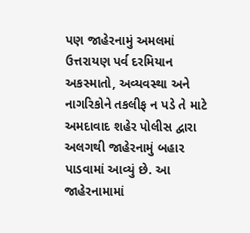પણ જાહેરનામું અમલમાં
ઉત્તરાયણ પર્વ દરમિયાન અકસ્માતો, અવ્યવસ્થા અને નાગરિકોને તકલીફ ન પડે તે માટે અમદાવાદ શહેર પોલીસ દ્વારા અલગથી જાહેરનામું બહાર પાડવામાં આવ્યું છે. આ જાહેરનામામાં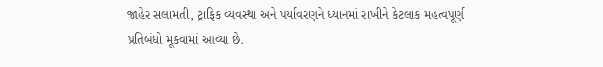જાહેર સલામતી, ટ્રાફિક વ્યવસ્થા અને પર્યાવરણને ધ્યાનમાં રાખીને કેટલાક મહત્વપૂર્ણ પ્રતિબંધો મૂકવામાં આવ્યા છે.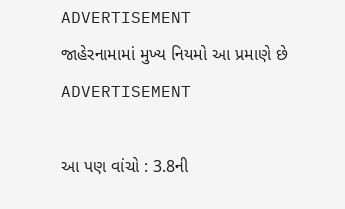ADVERTISEMENT
જાહેરનામામાં મુખ્ય નિયમો આ પ્રમાણે છે
ADVERTISEMENT

આ પણ વાંચો : 3.8ની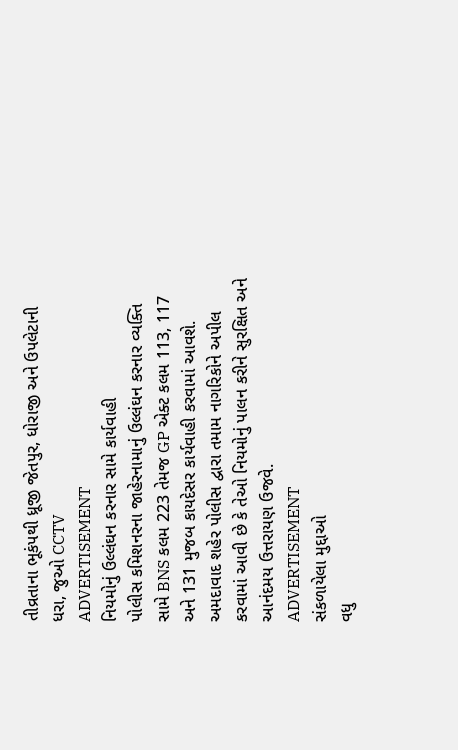તીવ્રતાના ભૂકંપથી ધ્રૂજી જેતપુર, ધોરાજી અને ઉપલેટાની ધરા, જુઓ CCTV
ADVERTISEMENT
નિયમોનું ઉલ્લંઘન કરનાર સામે કાર્યવાહી
પોલીસ કમિશનરના જાહેરનામાનું ઉલ્લંઘન કરનાર વ્યક્તિ સામે BNS કલમ 223 તેમજ GP એક્ટ કલમ 113, 117 અને 131 મુજબ કાયદેસર કાર્યવાહી કરવામાં આવશે. અમદાવાદ શહેર પોલીસ દ્વારા તમામ નાગરિકોને અપીલ કરવામાં આવી છે કે તેઓ નિયમોનું પાલન કરીને સુરક્ષિત અને આનંદમય ઉત્તરાયણ ઉજવે.
ADVERTISEMENT
સંકળાયેલા મુદ્દાઓ
વધુ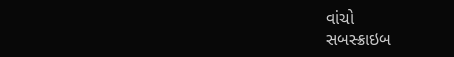વાંચો
સબસ્ક્રાઇબ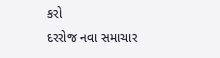કરો
દરરોજ નવા સમાચાર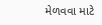મેળવવા માટે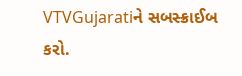VTVGujaratiને સબસ્ક્રાઈબ કરો.